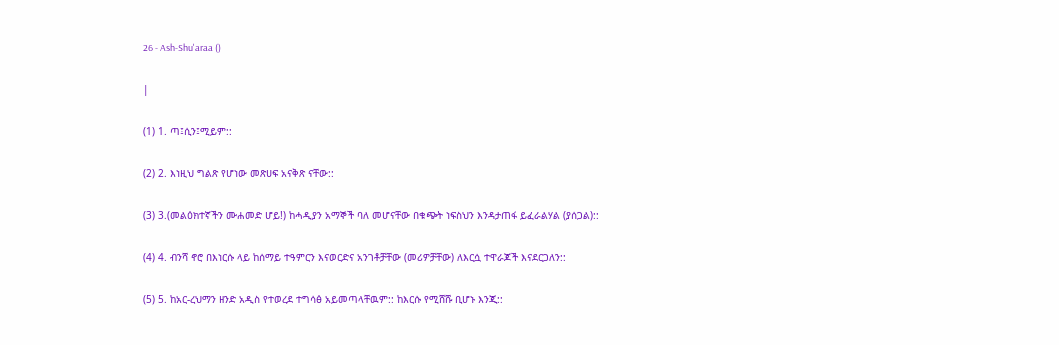26 - Ash-Shu'araa ()

|

(1) 1. ጣ፤ሲን፤ሚይም::

(2) 2. እነዚህ ግልጽ የሆነው መጽሀፍ አናቅጽ ናቸው::

(3) 3.(መልዕክተኛችን ሙሐመድ ሆይ!) ከሓዲያን አማኞች ባለ መሆናቸው በቁጭት ነፍስህን እንዳታጠፋ ይፈራልሃል (ያሰጋል)::

(4) 4. ብንሻ ኖሮ በእነርሱ ላይ ከሰማይ ተዓምርን እናወርድና አንገቶቻቸው (መሪዎቻቸው) ለእርሷ ተዋራጆች እናደርጋለን::

(5) 5. ከአር-ረህማን ዘንድ አዲስ የተወረደ ተግሳፅ አይመጣላቸዉም:: ከእርሱ የሚሸሹ ቢሆኑ እንጂ::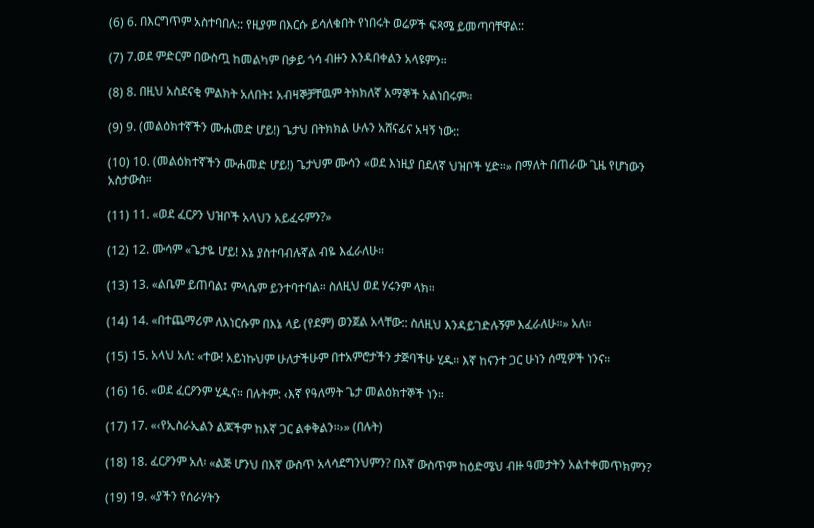(6) 6. በእርግጥም አስተባበሉ:: የዚያም በእርሱ ይሳለቁበት የነበሩት ወሬዎች ፍጻሜ ይመጣባቸዋል::

(7) 7.ወደ ምድርም በውስጧ ከመልካም በቃይ ጎሳ ብዙን እንዳበቀልን አላዩምን።

(8) 8. በዚህ አስደናቂ ምልክት አለበት፤ አብዛኞቻቸዉም ትክክለኛ አማኞች አልነበሩም።

(9) 9. (መልዕክተኛችን ሙሐመድ ሆይ!) ጌታህ በትክክል ሁሉን አሸናፊና አዛኝ ነው::

(10) 10. (መልዕክተኛችን ሙሐመድ ሆይ!) ጌታህም ሙሳን «ወደ እነዚያ በደለኛ ህዝቦች ሂድ።» በማለት በጠራው ጊዜ የሆነውን አስታውስ።

(11) 11. «ወደ ፈርዖን ህዝቦች አላህን አይፈሩምን?»

(12) 12. ሙሳም «ጌታዬ ሆይ! እኔ ያስተባብሉኛል ብዬ እፈራለሁ።

(13) 13. «ልቤም ይጠባል፤ ምላሴም ይንተባተባል። ስለዚህ ወደ ሃሩንም ላክ።

(14) 14. «በተጨማሪም ለእነርሱም በእኔ ላይ (የደም) ወንጀል አላቸው:: ስለዚህ እንዳይገድሉኝም እፈራለሁ።» አለ።

(15) 15. አላህ አለ: «ተው! አይነኩህም ሁለታችሁም በተአምሮታችን ታጅባችሁ ሂዱ። እኛ ከናንተ ጋር ሁነን ሰሚዎች ነንና።

(16) 16. «ወደ ፈርዖንም ሂዱና። በሉትም: ‹እኛ የዓለማት ጌታ መልዕክተኞች ነን።

(17) 17. «‹የኢስራኢልን ልጆችም ከእኛ ጋር ልቀቅልን።›» (በሉት)

(18) 18. ፈርዖንም አለ፡ «ልጅ ሆንህ በእኛ ውስጥ አላሳደግንህምን? በእኛ ውስጥም ከዕድሜህ ብዙ ዓመታትን አልተቀመጥክምን?

(19) 19. «ያችን የሰራሃትን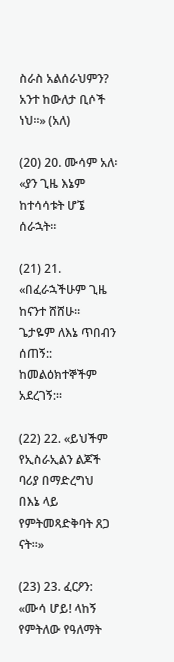ስራስ አልሰራህምን? አንተ ከውለታ ቢሶች ነህ።» (አለ)

(20) 20. ሙሳም አለ፡ «ያን ጊዜ እኔም ከተሳሳቱት ሆኜ ሰራኋት።

(21) 21. «በፈራኋችሁም ጊዜ ከናንተ ሸሸሁ። ጌታዬም ለእኔ ጥበብን ሰጠኝ:: ከመልዕክተኞችም አደረገኝ:።

(22) 22. «ይህችም የኢስራኢልን ልጆች ባሪያ በማድረግህ በእኔ ላይ የምትመጻድቅባት ጸጋ ናት።»

(23) 23. ፈርዖን: «ሙሳ ሆይ! ላከኝ የምትለው የዓለማት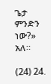ጌታ ምንድን ነው?» አለ።

(24) 24.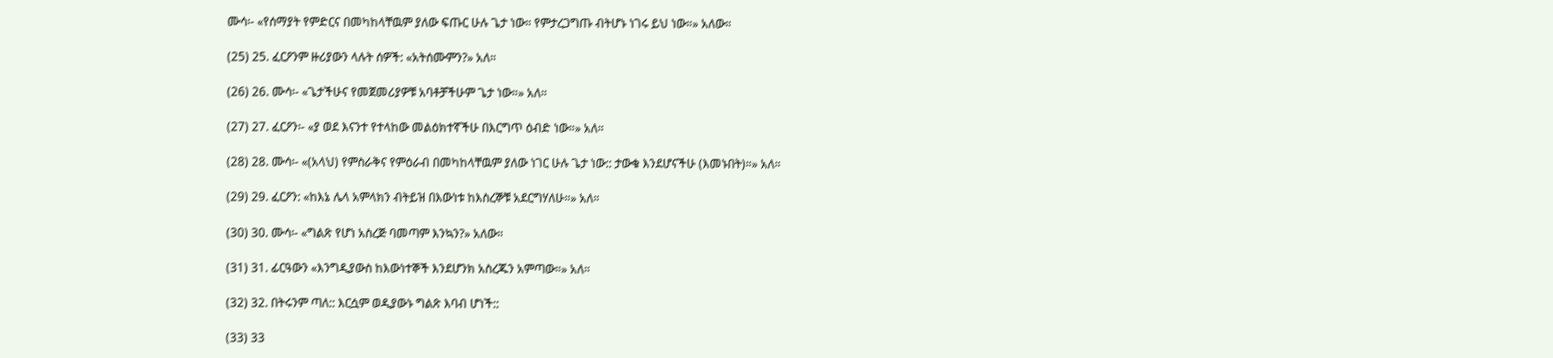ሙሳ፡- «የሰማያት የምድርና በመካከላቸዉም ያለው ፍጡር ሁሉ ጌታ ነው። የምታረጋግጡ ብትሆኑ ነገሩ ይህ ነው።» አለው።

(25) 25. ፈርዖንም ዙሪያውን ላሉት ሰዎች: «አትሰሙምን?» አለ።

(26) 26. ሙሳ፡- «ጌታችሁና የመጀመሪያዎቹ አባቶቻችሁም ጌታ ነው።» አለ።

(27) 27. ፈርዖን፡- «ያ ወደ እናንተ የተላከው መልዕክተኛችሁ በእርግጥ ዕብድ ነው።» አለ።

(28) 28. ሙሳ፡- «(አላህ) የምስራቅና የምዕራብ በመካከላቸዉም ያለው ነገር ሁሉ ጌታ ነው:: ታውቁ እንደሆናችሁ (እመኑበት)።» አለ።

(29) 29. ፈርዖን: «ከእኔ ሌላ አምላክን ብትይዝ በእውነቱ ከእስረኞቹ አደርግሃለሁ።» አለ።

(30) 30. ሙሳ፡- «ግልጽ የሆነ አስረጅ ባመጣም እንኳን?» አለው።

(31) 31. ፊርዓውን «እንግዲያውስ ከእውነተኞች እንደሆንክ አስረጁን አምጣው።» አለ።

(32) 32. በትሩንም ጣለ:: እርሷም ወዲያውኑ ግልጽ እባብ ሆነች::

(33) 33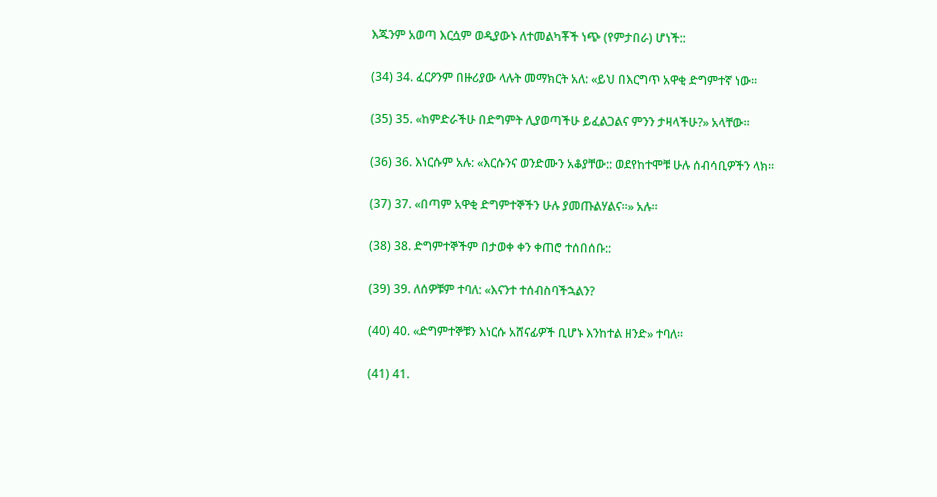እጁንም አወጣ እርሷም ወዲያውኑ ለተመልካቾች ነጭ (የምታበራ) ሆነች::

(34) 34. ፈርዖንም በዙሪያው ላሉት መማክርት አለ: «ይህ በእርግጥ አዋቂ ድግምተኛ ነው።

(35) 35. «ከምድራችሁ በድግምት ሊያወጣችሁ ይፈልጋልና ምንን ታዛላችሁ?» አላቸው።

(36) 36. እነርሱም አሉ: «እርሱንና ወንድሙን አቆያቸው:: ወደየከተሞቹ ሁሉ ሰብሳቢዎችን ላክ።

(37) 37. «በጣም አዋቂ ድግምተኞችን ሁሉ ያመጡልሃልና።» አሉ።

(38) 38. ድግምተኞችም በታወቀ ቀን ቀጠሮ ተሰበሰቡ::

(39) 39. ለሰዎቹም ተባለ: «እናንተ ተሰብስባችኋልን?

(40) 40. «ድግምተኞቹን እነርሱ አሸናፊዎች ቢሆኑ እንከተል ዘንድ» ተባለ።

(41) 41.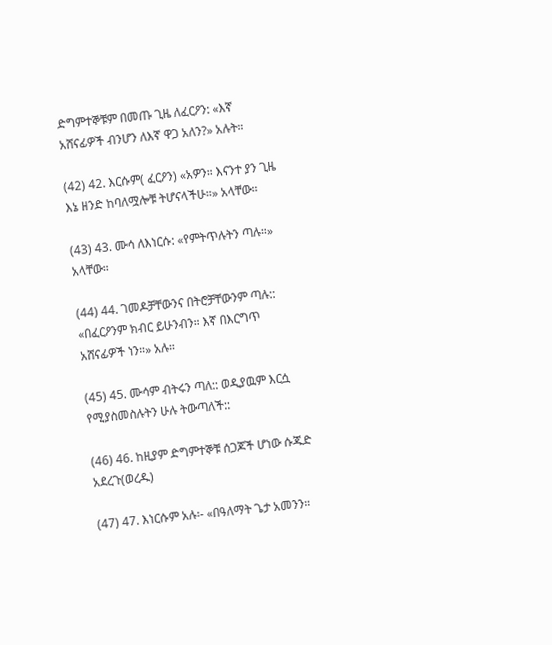ድግምተኞቹም በመጡ ጊዜ ለፈርዖን: «እኛ አሸናፊዎች ብንሆን ለእኛ ዋጋ አለን?» አሉት።

(42) 42. እርሱም( ፈርዖን) «አዎን። እናንተ ያን ጊዜ እኔ ዘንድ ከባለሟሎቹ ትሆናላችሁ።» አላቸው።

(43) 43. ሙሳ ለእነርሱ: «የምትጥሉትን ጣሉ።» አላቸው።

(44) 44. ገመዶቻቸውንና በትሮቻቸውንም ጣሉ:: «በፈርዖንም ክብር ይሁንብን። እኛ በእርግጥ አሸናፊዎች ነን።» አሉ።

(45) 45. ሙሳም ብትሩን ጣለ:: ወዲያዉም እርሷ የሚያስመስሉትን ሁሉ ትውጣለች::

(46) 46. ከዚያም ድግምተኞቹ ሰጋጆች ሆነው ሱጁድ አደረጉ(ወረዱ)

(47) 47. እነርሱም አሉ፡- «በዓለማት ጌታ አመንን።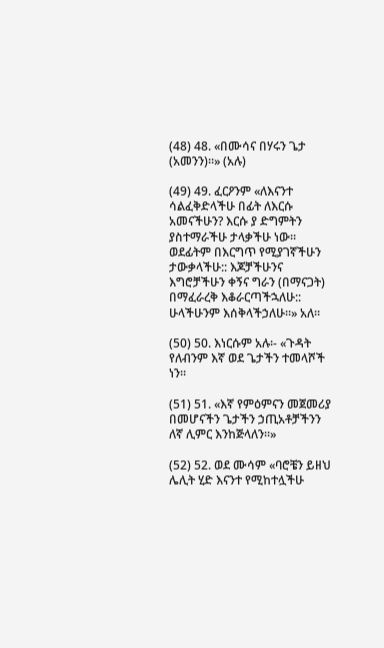(48) 48. «በሙሳና በሃሩን ጌታ (አመንን)።» (አሉ)

(49) 49. ፈርዖንም «ለእናንተ ሳልፈቅድላችሁ በፊት ለእርሱ አመናችሁን? እርሱ ያ ድግምትን ያስተማራችሁ ታላቃችሁ ነው። ወደፊትም በእርግጥ የሚያገኛችሁን ታውቃላችሁ:: እጆቻችሁንና እግሮቻችሁን ቀኝና ግራን (በማናጋት) በማፈራረቅ እቆራርጣችኋለሁ:: ሁላችሁንም እሰቅላችኃለሁ።» አለ።

(50) 50. እነርሱም አሉ፡- «ጉዳት የለብንም እኛ ወደ ጌታችን ተመላሾች ነን።

(51) 51. «እኛ የምዕምናን መጀመሪያ በመሆናችን ጌታችን ኃጢአቶቻችንን ለኛ ሊምር እንከጅላለን።»

(52) 52. ወደ ሙሳም «ባሮቼን ይዘህ ሌሊት ሂድ እናንተ የሚከተሏችሁ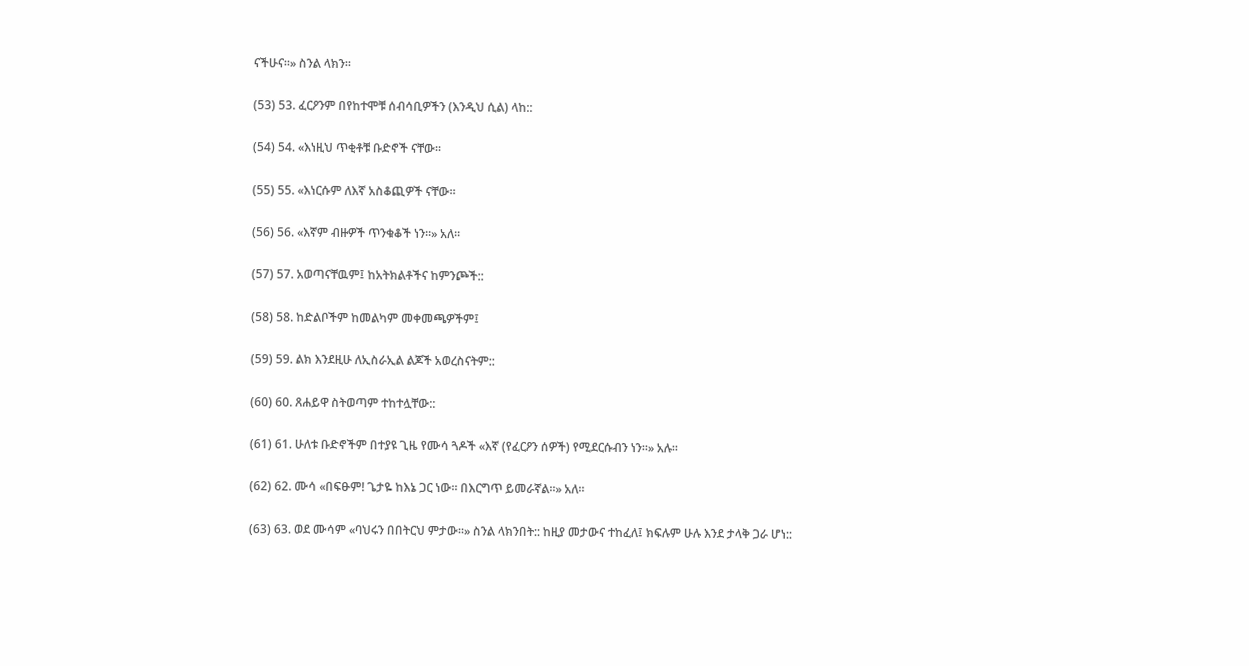ናችሁና።» ስንል ላክን።

(53) 53. ፈርዖንም በየከተሞቹ ሰብሳቢዎችን (እንዲህ ሲል) ላከ::

(54) 54. «እነዚህ ጥቂቶቹ ቡድኖች ናቸው።

(55) 55. «እነርሱም ለእኛ አስቆጪዎች ናቸው።

(56) 56. «እኛም ብዙዎች ጥንቁቆች ነን።» አለ።

(57) 57. አወጣናቸዉም፤ ከአትክልቶችና ከምንጮች::

(58) 58. ከድልቦችም ከመልካም መቀመጫዎችም፤

(59) 59. ልክ እንደዚሁ ለኢስራኢል ልጆች አወረስናትም::

(60) 60. ጸሐይዋ ስትወጣም ተከተሏቸው::

(61) 61. ሁለቱ ቡድኖችም በተያዩ ጊዜ የሙሳ ጓዶች «እኛ (የፈርዖን ሰዎች) የሚደርሱብን ነን።» አሉ።

(62) 62. ሙሳ «በፍፁም! ጌታዬ ከእኔ ጋር ነው። በእርግጥ ይመራኛል።» አለ።

(63) 63. ወደ ሙሳም «ባህሩን በበትርህ ምታው።» ስንል ላክንበት:: ከዚያ መታውና ተከፈለ፤ ክፍሉም ሁሉ እንደ ታላቅ ጋራ ሆነ::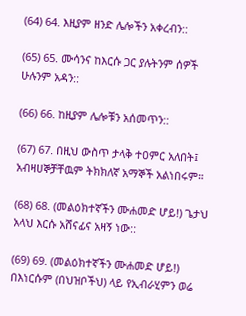(64) 64. እዚያም ዘንድ ሌሎችን አቀረብን::

(65) 65. ሙሳንና ከእርሱ ጋር ያሉትንም ሰዎች ሁሉንም አዳን::

(66) 66. ከዚያም ሌሎቹን አሰመጥን::

(67) 67. በዚህ ውስጥ ታላቅ ተዐምር አለበት፤ አብዛሀኞቻቸዉም ትክክለኛ አማኞች አልነበሩም።

(68) 68. (መልዕክተኛችን ሙሐመድ ሆይ!) ጌታህ አላህ እርሱ አሸናፊና አዛኝ ነው::

(69) 69. (መልዕክተኛችን ሙሐመድ ሆይ!) በእነርሱም (በህዝቦችህ) ላይ የኢብራሂምን ወሬ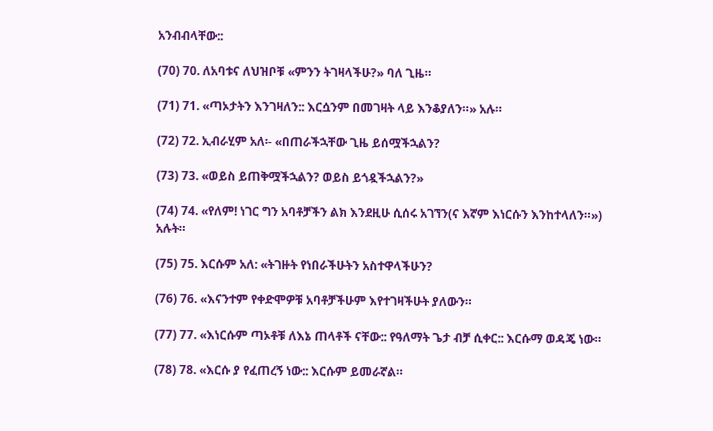አንብብላቸው::

(70) 70. ለአባቱና ለህዝቦቹ «ምንን ትገዛላችሁ?» ባለ ጊዜ።

(71) 71. «ጣኦታትን እንገዛለን:: እርሷንም በመገዛት ላይ እንቆያለን።» አሉ።

(72) 72. ኢብራሂም አለ፡- «በጠራችኋቸው ጊዜ ይሰሟችኋልን?

(73) 73. «ወይስ ይጠቅሟችኋልን? ወይስ ይጎዷችኋልን?»

(74) 74. «የለም! ነገር ግን አባቶቻችን ልክ እንደዚሁ ሲሰሩ አገኘን(ና እኛም እነርሱን እንከተላለን።») አሉት።

(75) 75. እርሱም አለ: «ትገዙት የነበራችሁትን አስተዋላችሁን?

(76) 76. «እናንተም የቀድሞዎቹ አባቶቻችሁም እየተገዛችሁት ያለውን።

(77) 77. «እነርሱም ጣኦቶቹ ለእኔ ጠላቶች ናቸው:: የዓለማት ጌታ ብቻ ሲቀር:: እርሱማ ወዳጄ ነው።

(78) 78. «እርሱ ያ የፈጠረኝ ነው:: እርሱም ይመራኛል።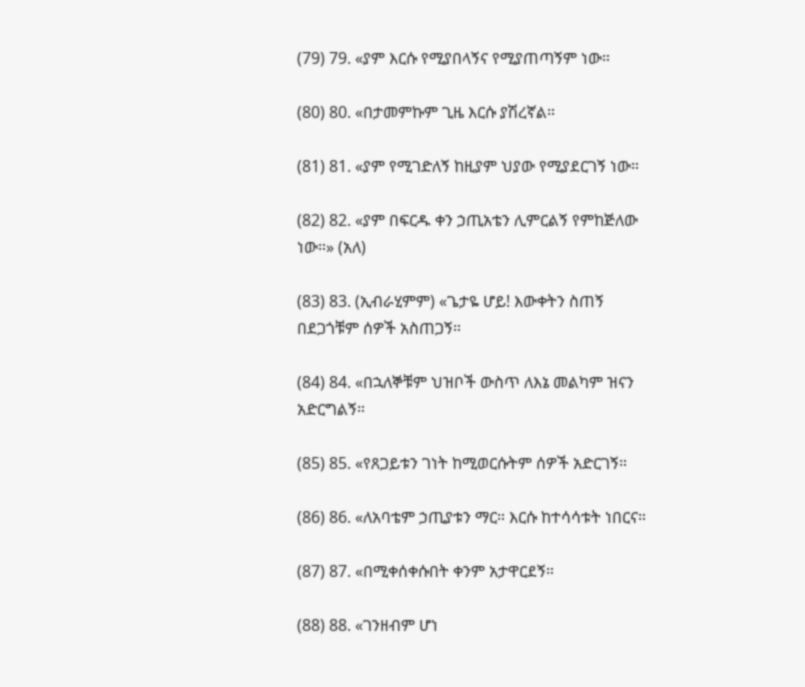(79) 79. «ያም እርሱ የሚያበላኝና የሚያጠጣኝም ነው።

(80) 80. «በታመምኩም ጊዜ እርሱ ያሽረኛል።

(81) 81. «ያም የሚገድለኝ ከዚያም ህያው የሚያደርገኝ ነው።

(82) 82. «ያም በፍርዱ ቀን ኃጢአቴን ሊምርልኝ የምከጅለው ነው።» (አለ)

(83) 83. (ኢብራሂምም) «ጌታዬ ሆይ! እውቀትን ስጠኝ በደጋጎቹም ሰዎች አስጠጋኝ።

(84) 84. «በኋለኞቹም ህዝቦች ውስጥ ለእኔ መልካም ዝናን አድርግልኝ።

(85) 85. «የጸጋይቱን ገነት ከሚወርሱትም ሰዎች አድርገኝ።

(86) 86. «ለአባቴም ኃጢያቱን ማር። እርሱ ከተሳሳቱት ነበርና።

(87) 87. «በሚቀሰቀሱበት ቀንም አታዋርደኝ።

(88) 88. «ገንዘብም ሆነ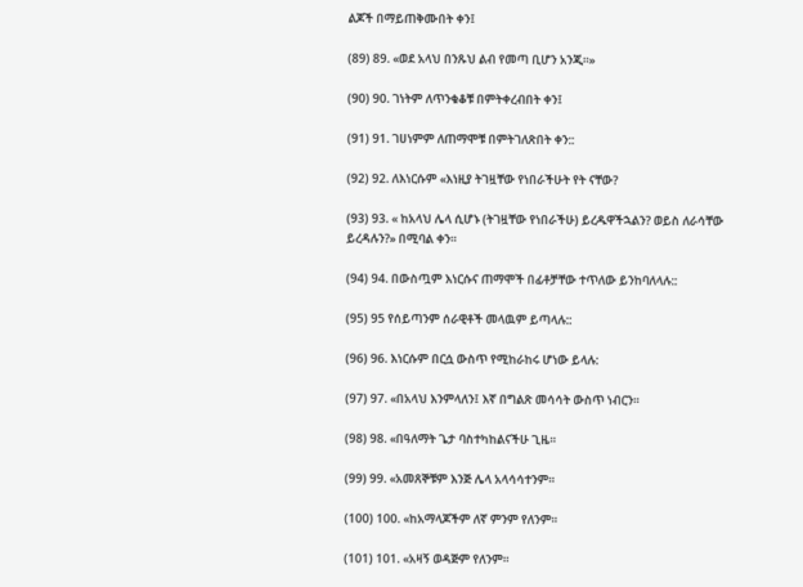ልጆች በማይጠቅሙበት ቀን፤

(89) 89. «ወደ አላህ በንጹህ ልብ የመጣ ቢሆን አንጂ።»

(90) 90. ገነትም ለጥንቁቆቹ በምትቀረብበት ቀን፤

(91) 91. ገሀነምም ለጠማሞቹ በምትገለጽበት ቀን::

(92) 92. ለእነርሱም «እነዚያ ትገዟቸው የነበራችሁት የት ናቸው?

(93) 93. « ከአላህ ሌላ ሲሆኑ (ትገዟቸው የነበራችሁ) ይረዱዋችኋልን? ወይስ ለራሳቸው ይረዳሉን?» በሚባል ቀን።

(94) 94. በውስጧም እነርሱና ጠማሞች በፊቶቻቸው ተጥለው ይንከባለላሉ::

(95) 95 የሰይጣንም ሰራዊቶች መላዉም ይጣላሉ::

(96) 96. እነርሱም በርሷ ውስጥ የሚከራከሩ ሆነው ይላሉ:

(97) 97. «በአላህ እንምላለን፤ እኛ በግልጽ መሳሳት ውስጥ ነብርን።

(98) 98. «በዓለማት ጌታ ባስተካከልናችሁ ጊዜ።

(99) 99. «አመጸኞቹም እንጅ ሌላ አላሳሳተንም።

(100) 100. «ከአማላጆችም ለኛ ምንም የለንም።

(101) 101. «አዛኝ ወዳጅም የለንም።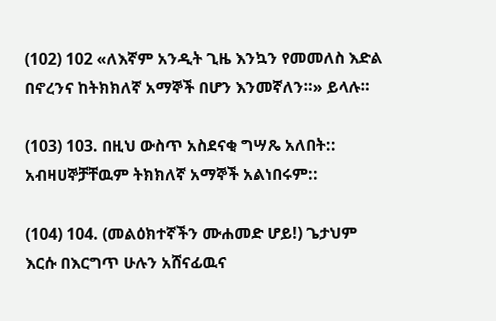(102) 102 «ለእኛም አንዲት ጊዜ እንኳን የመመለስ እድል በኖረንና ከትክክለኛ አማኞች በሆን እንመኛለን።» ይላሉ።

(103) 103. በዚህ ውስጥ አስደናቂ ግሣጼ አለበት:: አብዛሀኞቻቸዉም ትክክለኛ አማኞች አልነበሩም::

(104) 104. (መልዕክተኛችን ሙሐመድ ሆይ!) ጌታህም እርሱ በእርግጥ ሁሉን አሸናፊዉና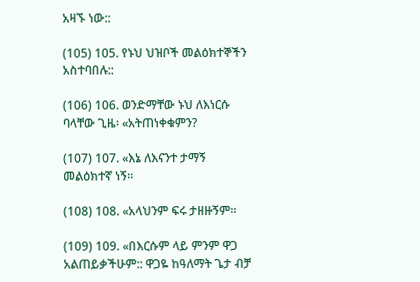አዛኙ ነው::

(105) 105. የኑህ ህዝቦች መልዕክተኞችን አስተባበሉ::

(106) 106. ወንድማቸው ኑህ ለእነርሱ ባላቸው ጊዜ፡ «አትጠነቀቁምን?

(107) 107. «እኔ ለእናንተ ታማኝ መልዕክተኛ ነኝ።

(108) 108. «አላህንም ፍሩ ታዘዙኝም።

(109) 109. «በእርሱም ላይ ምንም ዋጋ አልጠይቃችሁም:: ዋጋዬ ከዓለማት ጌታ ብቻ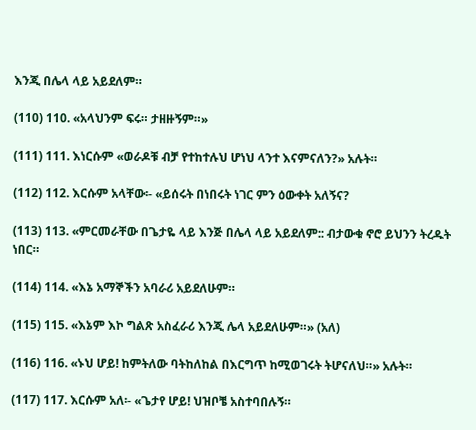እንጂ በሌላ ላይ አይደለም።

(110) 110. «አላህንም ፍሩ። ታዘዙኝም።»

(111) 111. እነርሱም «ወራዶቹ ብቻ የተከተሉህ ሆነህ ላንተ እናምናለን?» አሉት።

(112) 112. እርሱም አላቸው፡- «ይሰሩት በነበሩት ነገር ምን ዕውቀት አለኝና?

(113) 113. «ምርመራቸው በጌታዬ ላይ እንጅ በሌላ ላይ አይደለም:: ብታውቁ ኖሮ ይህንን ትረዱት ነበር።

(114) 114. «እኔ አማኞችን አባራሪ አይደለሁም።

(115) 115. «እኔም እኮ ግልጽ አስፈራሪ እንጂ ሌላ አይደለሁም።» (አለ)

(116) 116. «ኑህ ሆይ! ከምትለው ባትከለከል በእርግጥ ከሚወገሩት ትሆናለህ።» አሉት።

(117) 117. እርሱም አለ፡- «ጌታየ ሆይ! ህዝቦቼ አስተባበሉኝ።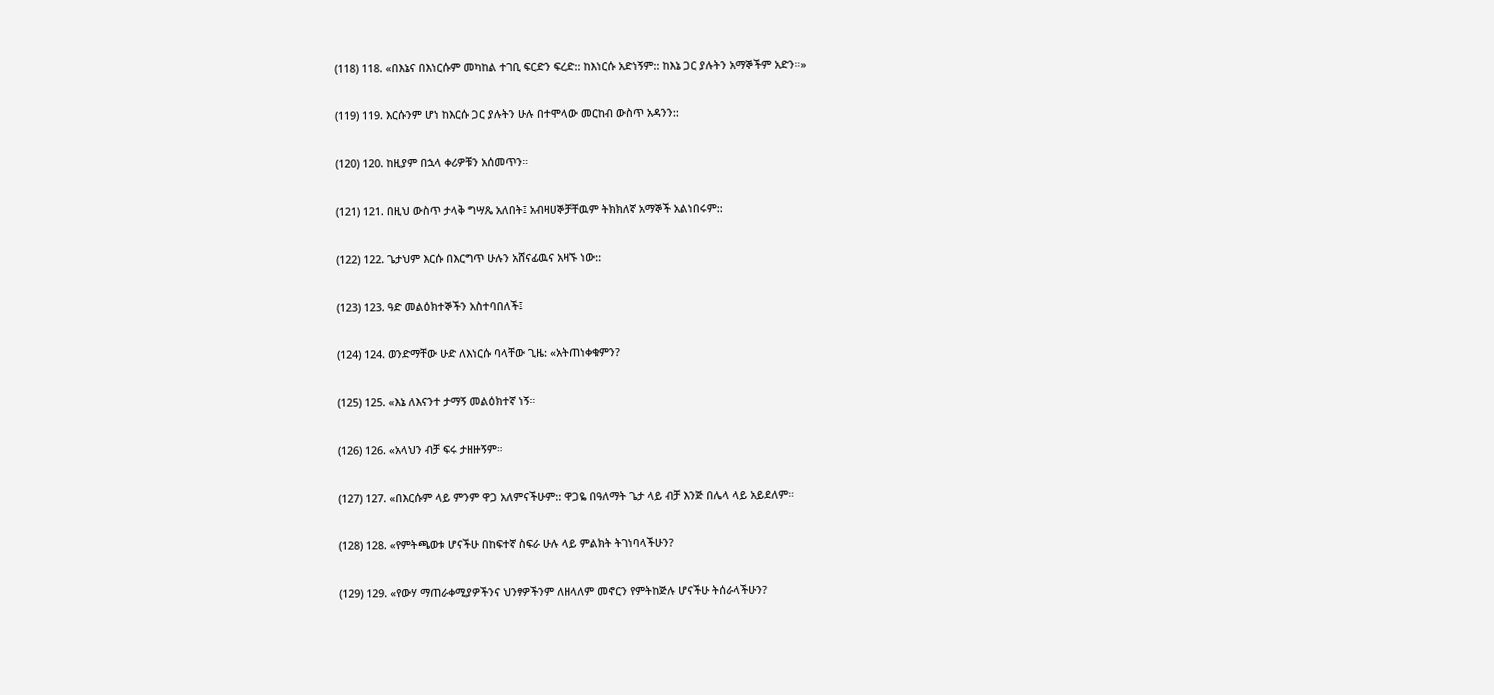(118) 118. «በእኔና በእነርሱም መካከል ተገቢ ፍርድን ፍረድ:: ከእነርሱ አድነኝም:: ከእኔ ጋር ያሉትን አማኞችም አድን።»

(119) 119. እርሱንም ሆነ ከእርሱ ጋር ያሉትን ሁሉ በተሞላው መርከብ ውስጥ አዳንን::

(120) 120. ከዚያም በኋላ ቀሪዎቹን አሰመጥን።

(121) 121. በዚህ ውስጥ ታላቅ ግሣጼ አለበት፤ አብዛሀኞቻቸዉም ትክክለኛ አማኞች አልነበሩም::

(122) 122. ጌታህም እርሱ በእርግጥ ሁሉን አሸናፊዉና አዛኙ ነው::

(123) 123. ዓድ መልዕክተኞችን አስተባበለች፤

(124) 124. ወንድማቸው ሁድ ለእነርሱ ባላቸው ጊዜ: «አትጠነቀቁምን?

(125) 125. «እኔ ለእናንተ ታማኝ መልዕክተኛ ነኝ።

(126) 126. «አላህን ብቻ ፍሩ ታዘዙኝም።

(127) 127. «በእርሱም ላይ ምንም ዋጋ አለምናችሁም:: ዋጋዬ በዓለማት ጌታ ላይ ብቻ እንጅ በሌላ ላይ አይደለም።

(128) 128. «የምትጫወቱ ሆናችሁ በከፍተኛ ስፍራ ሁሉ ላይ ምልክት ትገነባላችሁን?

(129) 129. «የውሃ ማጠራቀሚያዎችንና ህንፃዎችንም ለዘላለም መኖርን የምትከጅሉ ሆናችሁ ትሰራላችሁን?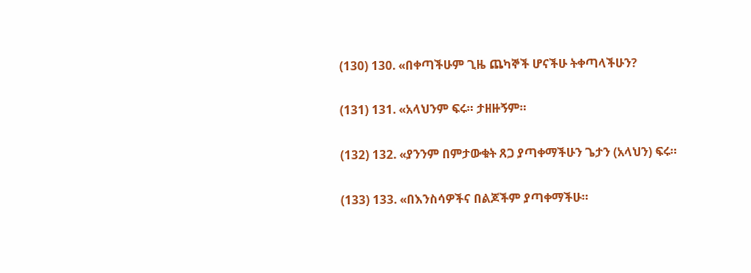(130) 130. «በቀጣችሁም ጊዜ ጨካኞች ሆናችሁ ትቀጣላችሁን?

(131) 131. «አላህንም ፍሩ። ታዘዙኝም።

(132) 132. «ያንንም በምታውቁት ጸጋ ያጣቀማችሁን ጌታን (አላህን) ፍሩ።

(133) 133. «በእንስሳዎችና በልጆችም ያጣቀማችሁ።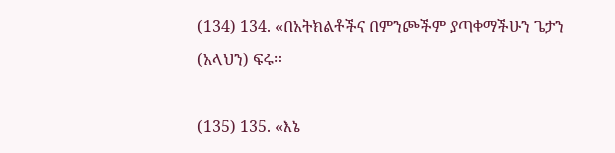(134) 134. «በአትክልቶችና በምንጮችም ያጣቀማችሁን ጌታን (አላህን) ፍሩ።

(135) 135. «እኔ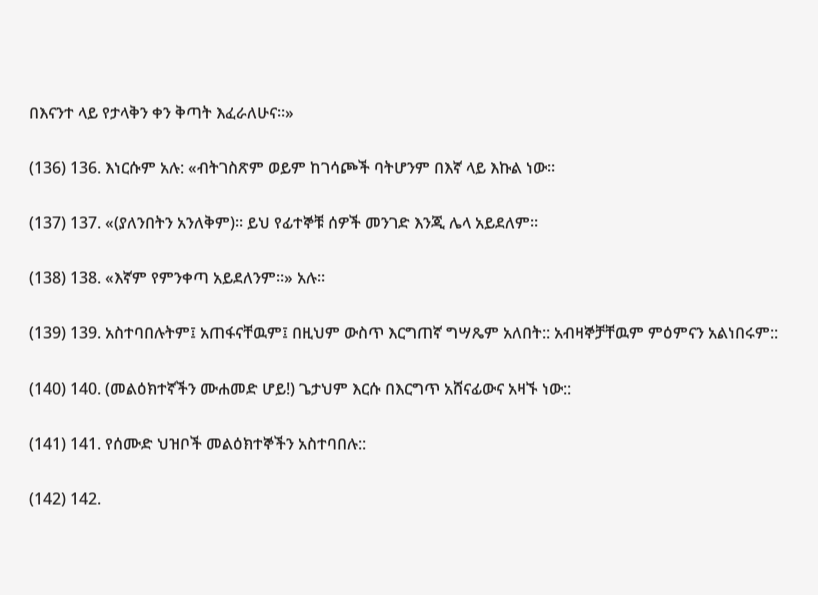በእናንተ ላይ የታላቅን ቀን ቅጣት እፈራለሁና።»

(136) 136. እነርሱም አሉ: «ብትገስጽም ወይም ከገሳጮች ባትሆንም በእኛ ላይ እኩል ነው።

(137) 137. «(ያለንበትን አንለቅም)። ይህ የፊተኞቹ ሰዎች መንገድ እንጂ ሌላ አይደለም።

(138) 138. «እኛም የምንቀጣ አይደለንም።» አሉ።

(139) 139. አስተባበሉትም፤ አጠፋናቸዉም፤ በዚህም ውስጥ እርግጠኛ ግሣጼም አለበት:: አብዛኞቻቸዉም ምዕምናን አልነበሩም::

(140) 140. (መልዕክተኛችን ሙሐመድ ሆይ!) ጌታህም እርሱ በእርግጥ አሸናፊውና አዛኙ ነው::

(141) 141. የሰሙድ ህዝቦች መልዕክተኞችን አስተባበሉ::

(142) 142.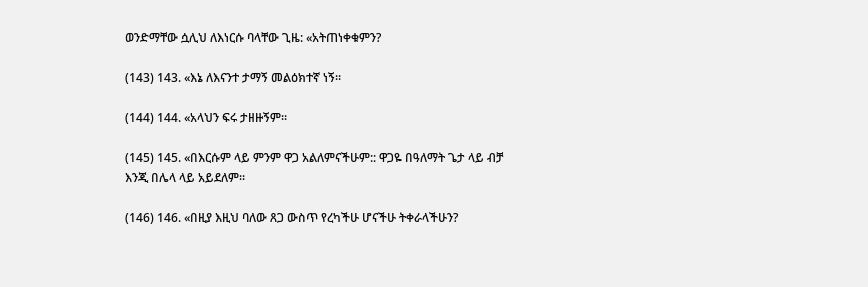ወንድማቸው ሷሊህ ለእነርሱ ባላቸው ጊዜ: «አትጠነቀቁምን?

(143) 143. «እኔ ለእናንተ ታማኝ መልዕክተኛ ነኝ።

(144) 144. «አላህን ፍሩ ታዘዙኝም።

(145) 145. «በእርሱም ላይ ምንም ዋጋ አልለምናችሁም:: ዋጋዬ በዓለማት ጌታ ላይ ብቻ እንጂ በሌላ ላይ አይደለም።

(146) 146. «በዚያ እዚህ ባለው ጸጋ ውስጥ የረካችሁ ሆናችሁ ትቀራላችሁን?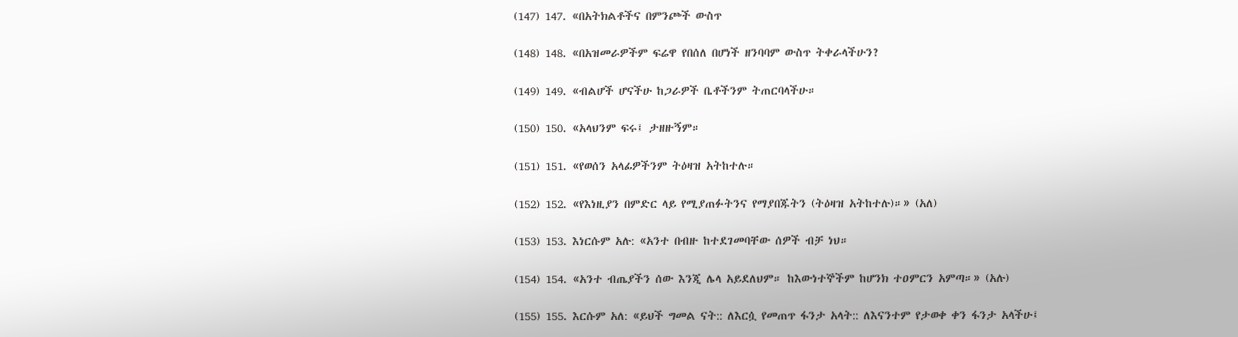(147) 147. «በአትክልቶችና በምንጮች ውስጥ

(148) 148. «በአዝመራዎችም ፍሬዋ የበሰለ በሆነች ዘንባባም ውስጥ ትቀራላችሁን?

(149) 149. «ብልሆች ሆናችሁ ከጋራዎች ቤቶችንም ትጠርባላችሁ።

(150) 150. «አላህንም ፍሩ፤ ታዘዙኝም።

(151) 151. «የወሰን አላፊዎችንም ትዕዛዝ አትከተሉ።

(152) 152. «የእነዚያን በምድር ላይ የሚያጠፉትንና የማያበጁትን (ትዕዛዝ አትከተሉ)።» (አለ)

(153) 153. እነርሱም አሉ: «አንተ በብዙ ከተደገመባቸው ሰዎች ብቻ ነህ።

(154) 154. «አንተ ብጤያችን ሰው እንጂ ሌላ አይደለህም። ከእውነተኞችም ከሆንክ ተዐምርን አምጣ።» (አሉ)

(155) 155. እርሱም አለ: «ይህች ግመል ናት:: ለእርሷ የመጠጥ ፋንታ አላት:: ለእናንተም የታወቀ ቀን ፋንታ አላችሁ፤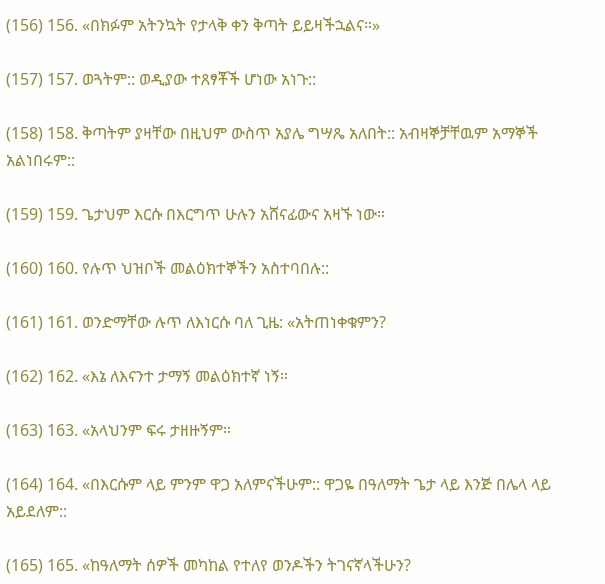(156) 156. «በክፉም አትንኳት የታላቅ ቀን ቅጣት ይይዛችኋልና።»

(157) 157. ወጓትም:: ወዲያው ተጸፃቾች ሆነው አነጉ::

(158) 158. ቅጣትም ያዛቸው በዚህም ውስጥ አያሌ ግሣጼ አለበት:: አብዛኞቻቸዉም አማኞች አልነበሩም::

(159) 159. ጌታህም እርሱ በእርግጥ ሁሉን አሸናፊውና አዛኙ ነው።

(160) 160. የሉጥ ህዝቦች መልዕክተኞችን አስተባበሉ::

(161) 161. ወንድማቸው ሉጥ ለእነርሱ ባለ ጊዜ: «አትጠነቀቁምን?

(162) 162. «እኔ ለእናንተ ታማኝ መልዕክተኛ ነኝ።

(163) 163. «አላህንም ፍሩ ታዘዙኝም።

(164) 164. «በእርሱም ላይ ምንም ዋጋ አለምናችሁም:: ዋጋዬ በዓለማት ጌታ ላይ እንጅ በሌላ ላይ አይደለም::

(165) 165. «ከዓለማት ሰዎች መካከል የተለየ ወንዶችን ትገናኛላችሁን?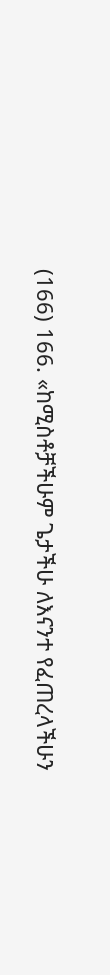(166) 166. «ከሚስቶቻችሁም ጌታችሁ ለእናንተ የፈጠረላችሁን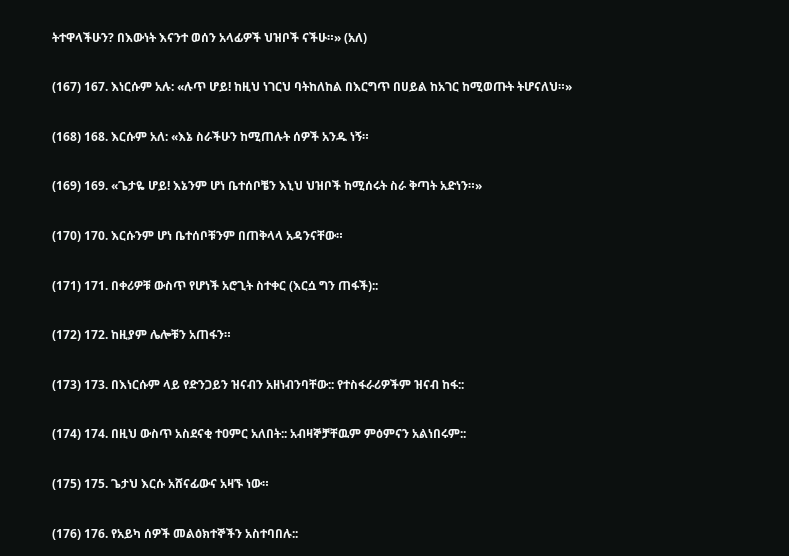ትተዋላችሁን? በእውነት እናንተ ወሰን አላፊዎች ህዝቦች ናችሁ።» (አለ)

(167) 167. እነርሱም አሉ: «ሉጥ ሆይ! ከዚህ ነገርህ ባትከለከል በእርግጥ በሀይል ከአገር ከሚወጡት ትሆናለህ።»

(168) 168. እርሱም አለ: «እኔ ስራችሁን ከሚጠሉት ሰዎች አንዱ ነኝ።

(169) 169. «ጌታዬ ሆይ! እኔንም ሆነ ቤተሰቦቼን እኒህ ህዝቦች ከሚሰሩት ስራ ቅጣት አድነን።»

(170) 170. እርሱንም ሆነ ቤተሰቦቹንም በጠቅላላ አዳንናቸው።

(171) 171. በቀሪዎቹ ውስጥ የሆነች አሮጊት ስተቀር (እርሷ ግን ጠፋች)::

(172) 172. ከዚያም ሌሎቹን አጠፋን።

(173) 173. በእነርሱም ላይ የድንጋይን ዝናብን አዘነብንባቸው:: የተስፋራሪዎችም ዝናብ ከፋ::

(174) 174. በዚህ ውስጥ አስደናቂ ተዐምር አለበት:: አብዛኞቻቸዉም ምዕምናን አልነበሩም::

(175) 175. ጌታህ እርሱ አሸናፊውና አዛኙ ነው።

(176) 176. የአይካ ሰዎች መልዕክተኞችን አስተባበሉ::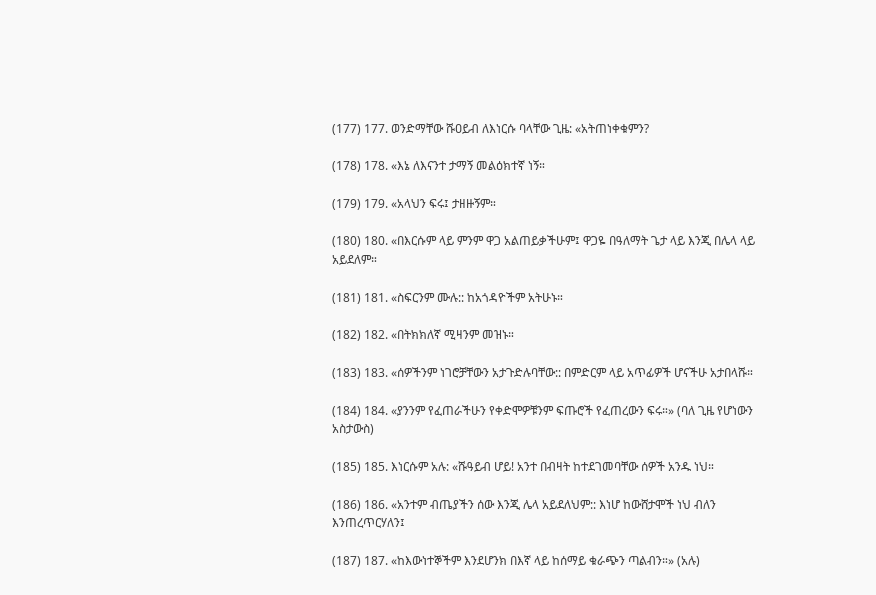(177) 177. ወንድማቸው ሹዐይብ ለእነርሱ ባላቸው ጊዜ: «አትጠነቀቁምን?

(178) 178. «እኔ ለእናንተ ታማኝ መልዕክተኛ ነኝ።

(179) 179. «አላህን ፍሩ፤ ታዘዙኝም።

(180) 180. «በእርሱም ላይ ምንም ዋጋ አልጠይቃችሁም፤ ዋጋዬ በዓለማት ጌታ ላይ እንጂ በሌላ ላይ አይደለም።

(181) 181. «ስፍርንም ሙሉ:: ከአጎዳዮችም አትሁኑ።

(182) 182. «በትክክለኛ ሚዛንም መዝኑ።

(183) 183. «ሰዎችንም ነገሮቻቸውን አታጉድሉባቸው:: በምድርም ላይ አጥፊዎች ሆናችሁ አታበላሹ።

(184) 184. «ያንንም የፈጠራችሁን የቀድሞዎቹንም ፍጡሮች የፈጠረውን ፍሩ።» (ባለ ጊዜ የሆነውን አስታውስ)

(185) 185. እነርሱም አሉ: «ሹዓይብ ሆይ! አንተ በብዛት ከተደገመባቸው ሰዎች አንዱ ነህ።

(186) 186. «አንተም ብጤያችን ሰው እንጂ ሌላ አይደለህም:: እነሆ ከውሸታሞች ነህ ብለን እንጠረጥርሃለን፤

(187) 187. «ከእውነተኞችም እንደሆንክ በእኛ ላይ ከሰማይ ቁራጭን ጣልብን።» (አሉ)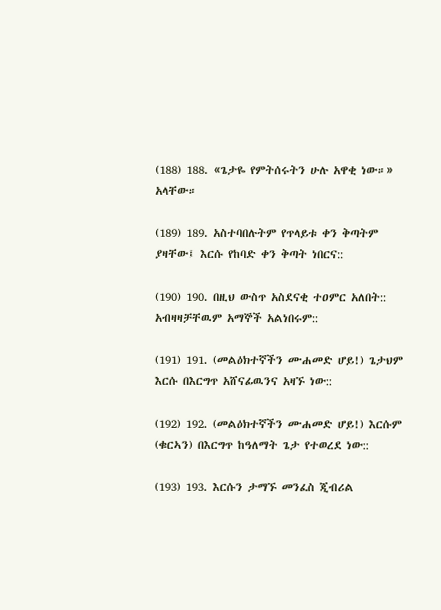(188) 188. «ጌታዬ የምትሰሩትን ሁሉ አዋቂ ነው።» አላቸው።

(189) 189. አስተባበሉትም የጥላይቱ ቀን ቅጣትም ያዛቸው፤ እርሱ የከባድ ቀን ቅጣት ነበርና::

(190) 190. በዚህ ውስጥ አስደናቂ ተዐምር አለበት:: አብዛዛቻቸዉም አማኞች አልነበሩም::

(191) 191. (መልዕክተኛችን ሙሐመድ ሆይ!) ጌታህም እርሱ በእርግጥ አሸናፊዉንና አዛኙ ነው::

(192) 192. (መልዕክተኛችን ሙሐመድ ሆይ!) እርሱም (ቁርኣን) በእርግጥ ከዓለማት ጌታ የተወረደ ነው::

(193) 193. እርሱን ታማኙ መንፈስ ጂብሪል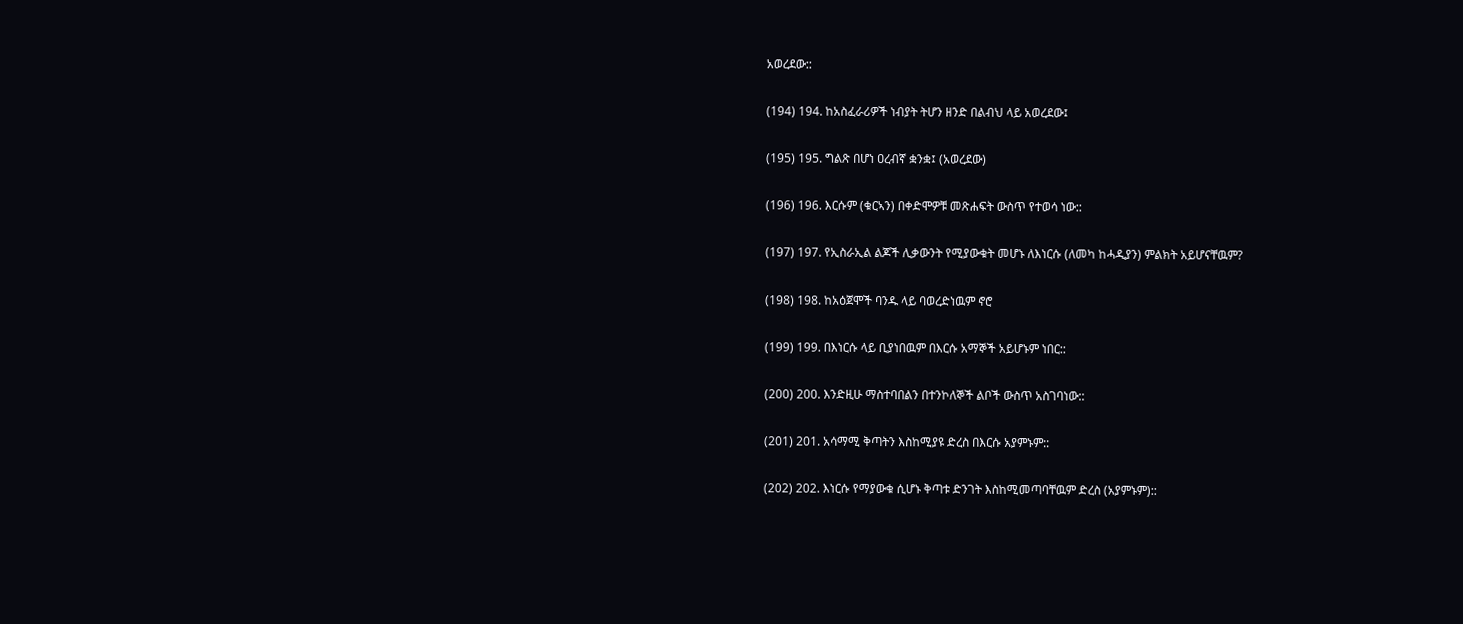አወረደው::

(194) 194. ከአስፈራሪዎች ነብያት ትሆን ዘንድ በልብህ ላይ አወረደው፤

(195) 195. ግልጽ በሆነ ዐረብኛ ቋንቋ፤ (አወረደው)

(196) 196. እርሱም (ቁርኣን) በቀድሞዎቹ መጽሐፍት ውስጥ የተወሳ ነው::

(197) 197. የኢስራኢል ልጆች ሊቃውንት የሚያውቁት መሆኑ ለእነርሱ (ለመካ ከሓዲያን) ምልክት አይሆናቸዉም?

(198) 198. ከአዕጀሞች ባንዱ ላይ ባወረድነዉም ኖሮ

(199) 199. በእነርሱ ላይ ቢያነበዉም በእርሱ አማኞች አይሆኑም ነበር::

(200) 200. እንድዚሁ ማስተባበልን በተንኮለኞች ልቦች ውስጥ አስገባነው::

(201) 201. አሳማሚ ቅጣትን እስከሚያዩ ድረስ በእርሱ አያምኑም::

(202) 202. እነርሱ የማያውቁ ሲሆኑ ቅጣቱ ድንገት እስከሚመጣባቸዉም ድረስ (አያምኑም)::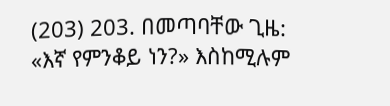(203) 203. በመጣባቸው ጊዜ: «እኛ የምንቆይ ነን?» እስከሚሉም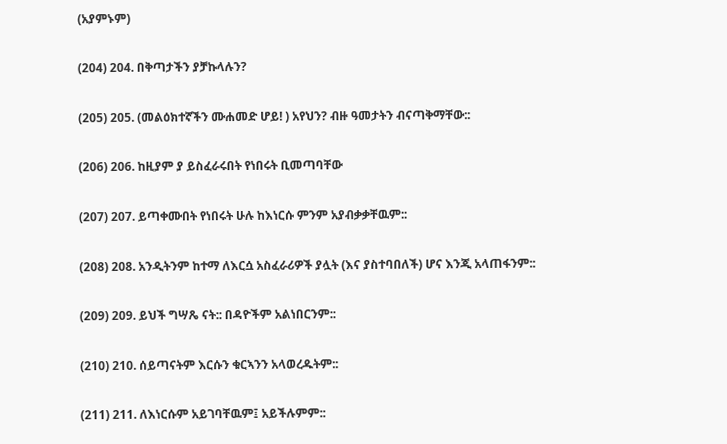(አያምኑም)

(204) 204. በቅጣታችን ያቻኩላሉን?

(205) 205. (መልዕክተኛችን ሙሐመድ ሆይ! ) አየህን? ብዙ ዓመታትን ብናጣቅማቸው::

(206) 206. ከዚያም ያ ይስፈራሩበት የነበሩት ቢመጣባቸው

(207) 207. ይጣቀሙበት የነበሩት ሁሉ ከእነርሱ ምንም አያብቃቃቸዉም::

(208) 208. አንዲትንም ከተማ ለእርሷ አስፈራሪዎች ያሏት (እና ያስተባበለች) ሆና እንጂ አላጠፋንም::

(209) 209. ይህች ግሣጼ ናት:: በዳዮችም አልነበርንም::

(210) 210. ሰይጣናትም እርሱን ቁርኣንን አላወረዱትም::

(211) 211. ለእነርሱም አይገባቸዉም፤ አይችሉምም::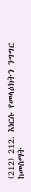(212) 212. እነርሱ የመላዕክትን ንግግር ከመስማት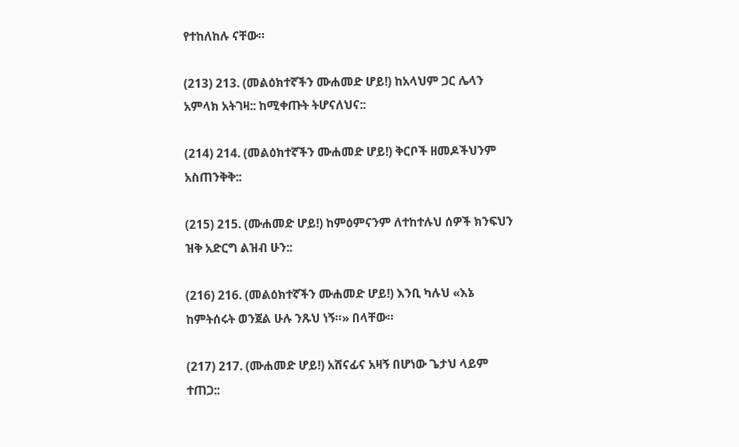የተከለከሉ ናቸው።

(213) 213. (መልዕክተኛችን ሙሐመድ ሆይ!) ከአላህም ጋር ሌላን አምላክ አትገዛ:: ከሚቀጡት ትሆናለህና::

(214) 214. (መልዕክተኛችን ሙሐመድ ሆይ!) ቅርቦች ዘመዶችህንም አስጠንቅቅ::

(215) 215. (ሙሐመድ ሆይ!) ከምዕምናንም ለተከተሉህ ሰዎች ክንፍህን ዝቅ አድርግ ልዝብ ሁን::

(216) 216. (መልዕክተኛችን ሙሐመድ ሆይ!) እንቢ ካሉህ «እኔ ከምትሰሩት ወንጀል ሁሉ ንጹህ ነኝ።» በላቸው።

(217) 217. (ሙሐመድ ሆይ!) አሸናፊና አዛኝ በሆነው ጌታህ ላይም ተጠጋ::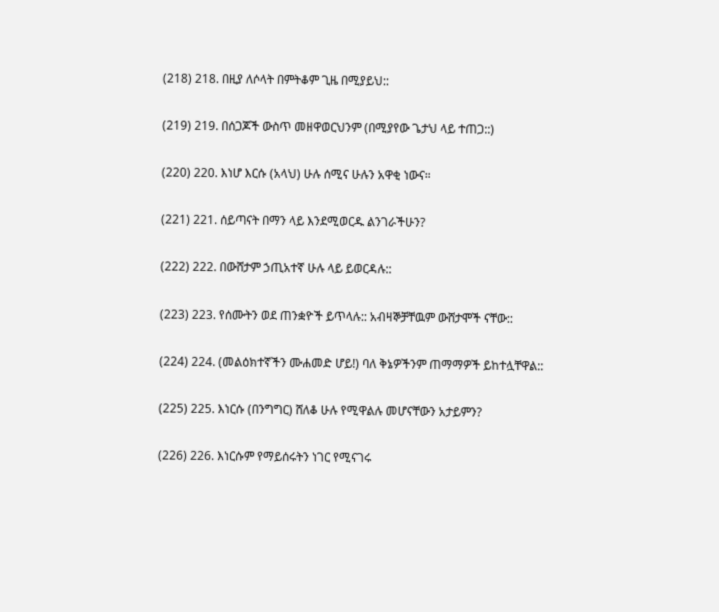(218) 218. በዚያ ለሶላት በምትቆም ጊዜ በሚያይህ::

(219) 219. በሰጋጆች ውስጥ መዘዋወርህንም (በሚያየው ጌታህ ላይ ተጠጋ::)

(220) 220. እነሆ እርሱ (አላህ) ሁሉ ሰሚና ሁሉን አዋቂ ነውና።

(221) 221. ሰይጣናት በማን ላይ እንደሚወርዱ ልንገራችሁን?

(222) 222. በውሸታም ኃጢአተኛ ሁሉ ላይ ይወርዳሉ::

(223) 223. የሰሙትን ወደ ጠንቋዮች ይጥላሉ:: አብዛኞቻቸዉም ውሸታሞች ናቸው::

(224) 224. (መልዕክተኛችን ሙሐመድ ሆይ!) ባለ ቅኔዎችንም ጠማማዎች ይከተሏቸዋል::

(225) 225. እነርሱ (በንግግር) ሸለቆ ሁሉ የሚዋልሉ መሆናቸውን አታይምን?

(226) 226. እነርሱም የማይሰሩትን ነገር የሚናገሩ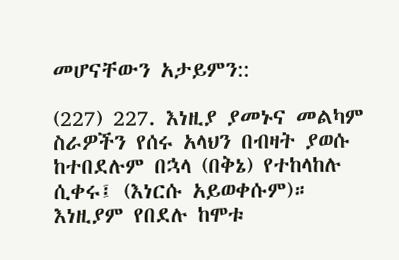መሆናቸውን አታይምን::

(227) 227. እነዚያ ያመኑና መልካም ስራዎችን የሰሩ አላህን በብዛት ያወሱ ከተበደሉም በኋላ (በቅኔ) የተከላከሉ ሲቀሩ፤ (እነርሱ አይወቀሱም)። እነዚያም የበደሉ ከሞቱ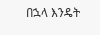በኋላ እንዴት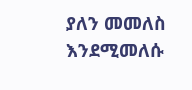ያለን መመለስ እንደሚመለሱ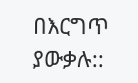በእርግጥ ያውቃሉ::